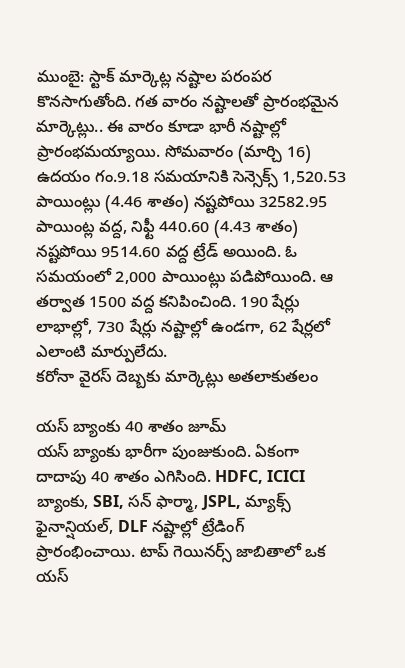ముంబై: స్టాక్ మార్కెట్ల నష్టాల పరంపర కొనసాగుతోంది. గత వారం నష్టాలతో ప్రారంభమైన మార్కెట్లు.. ఈ వారం కూడా భారీ నష్టాల్లో ప్రారంభమయ్యాయి. సోమవారం (మార్చి 16) ఉదయం గం.9.18 సమయానికి సెన్సెక్స్ 1,520.53 పాయింట్లు (4.46 శాతం) నష్టపోయి 32582.95 పాయింట్ల వద్ద, నిఫ్టీ 440.60 (4.43 శాతం) నష్టపోయి 9514.60 వద్ద ట్రేడ్ అయింది. ఓ సమయంలో 2,000 పాయింట్లు పడిపోయింది. ఆ తర్వాత 1500 వద్ద కనిపించింది. 190 షేర్లు లాభాల్లో, 730 షేర్లు నష్టాల్లో ఉండగా, 62 షేర్లలో ఎలాంటి మార్పులేదు.
కరోనా వైరస్ దెబ్బకు మార్కెట్లు అతలాకుతలం

యస్ బ్యాంకు 40 శాతం జూమ్
యస్ బ్యాంకు భారీగా పుంజుకుంది. ఏకంగా దాదాపు 40 శాతం ఎగిసింది. HDFC, ICICI బ్యాంకు, SBI, సన్ ఫార్మా, JSPL, మ్యాక్స్ ఫైనాన్షియల్, DLF నష్టాల్లో ట్రేడింగ్ ప్రారంభించాయి. టాప్ గెయినర్స్ జాబితాలో ఒక యస్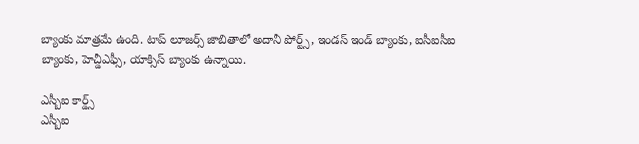బ్యాంకు మాత్రమే ఉంది. టాప్ లూజర్స్ జాబితాలో అదానీ పోర్ట్స్, ఇండస్ ఇండ్ బ్యాంకు, ఐసీఐసీఐ బ్యాంకు, హెచ్డీఎఫ్సీ, యాక్సిస్ బ్యాంకు ఉన్నాయి.

ఎస్బీఐ కార్డ్స్
ఎస్బీఐ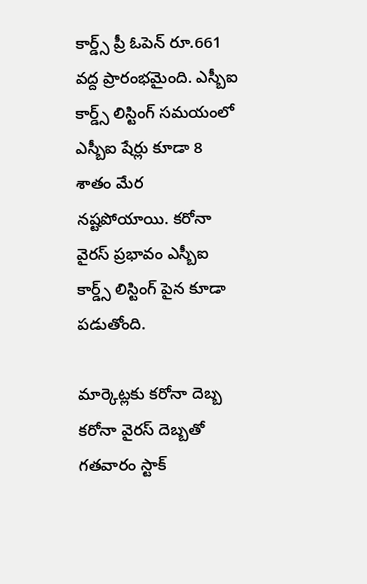కార్డ్స్ ప్రీ ఓపెన్ రూ.661 వద్ద ప్రారంభమైంది. ఎస్బీఐ కార్డ్స్ లిస్టింగ్ సమయంలో ఎస్బీఐ షేర్లు కూడా 8 శాతం మేర నష్టపోయాయి. కరోనా వైరస్ ప్రభావం ఎస్బీఐ కార్డ్స్ లిస్టింగ్ పైన కూడా పడుతోంది.

మార్కెట్లకు కరోనా దెబ్బ
కరోనా వైరస్ దెబ్బతో గతవారం స్టాక్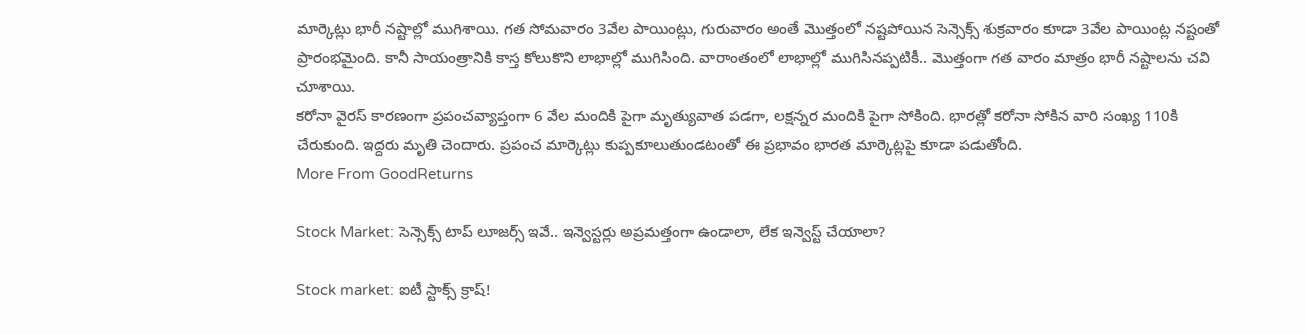మార్కెట్లు భారీ నష్టాల్లో ముగిశాయి. గత సోమవారం 3వేల పాయింట్లు, గురువారం అంతే మొత్తంలో నష్టపోయిన సెన్సెక్స్ శుక్రవారం కూడా 3వేల పాయింట్ల నష్టంతో ప్రారంభమైంది. కానీ సాయంత్రానికి కాస్త కోలుకొని లాభాల్లో ముగిసింది. వారాంతంలో లాభాల్లో ముగిసినప్పటికీ.. మొత్తంగా గత వారం మాత్రం భారీ నష్టాలను చవి చూశాయి.
కరోనా వైరస్ కారణంగా ప్రపంచవ్యాప్తంగా 6 వేల మందికి పైగా మృత్యువాత పడగా, లక్షన్నర మందికి పైగా సోకింది. భారత్లో కరోనా సోకిన వారి సంఖ్య 110కి చేరుకుంది. ఇద్దరు మృతి చెందారు. ప్రపంచ మార్కెట్లు కుప్పకూలుతుండటంతో ఈ ప్రభావం భారత మార్కెట్లపై కూడా పడుతోంది.
More From GoodReturns

Stock Market: సెన్సెక్స్ టాప్ లూజర్స్ ఇవే.. ఇన్వెస్టర్లు అప్రమత్తంగా ఉండాలా, లేక ఇన్వెస్ట్ చేయాలా?

Stock market: ఐటీ స్టాక్స్ క్రాష్!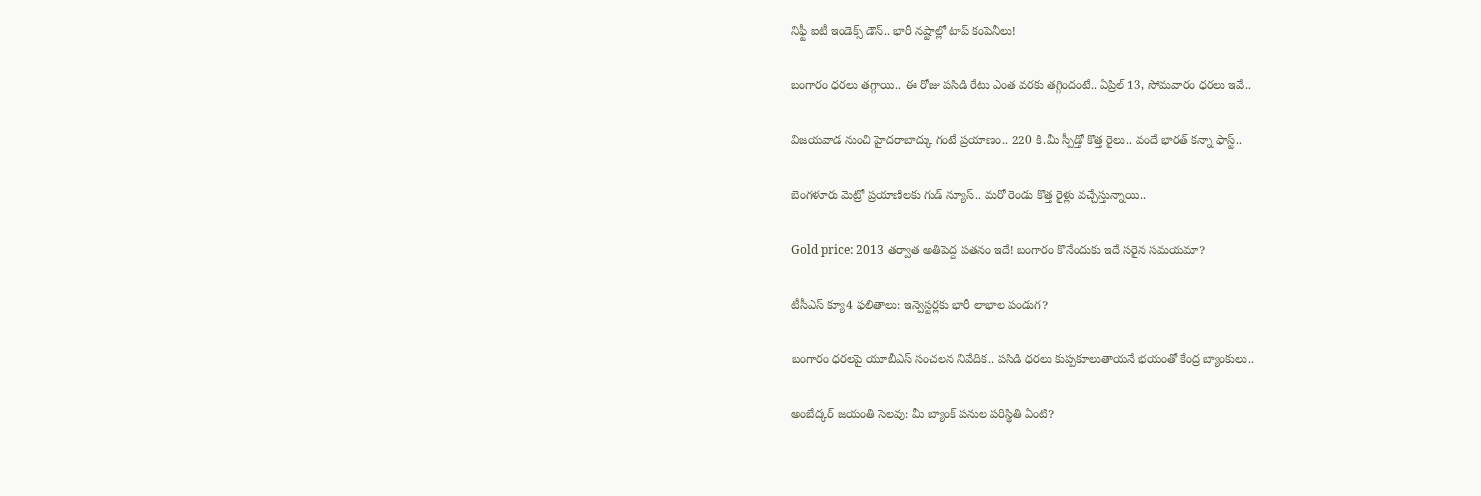నిఫ్టీ ఐటీ ఇండెక్స్ డౌన్.. భారీ నష్టాల్లో టాప్ కంపెనీలు!

బంగారం ధరలు తగ్గాయి.. ఈ రోజు పసిడి రేటు ఎంత వరకు తగ్గిందంటే.. ఏప్రిల్ 13, సోమవారం ధరలు ఇవే..

విజయవాడ నుంచి హైదరాబాద్కు గంటే ప్రయాణం.. 220 కి.మీ స్పీడ్తో కొత్త రైలు.. వందే భారత్ కన్నా ఫాస్ట్..

బెంగళూరు మెట్రో ప్రయాణిలకు గుడ్ న్యూస్.. మరో రెండు కొత్త రైళ్లు వచ్చేస్తున్నాయి..

Gold price: 2013 తర్వాత అతిపెద్ద పతనం ఇదే! బంగారం కొనేందుకు ఇదే సరైన సమయమా?

టీసీఎస్ క్యూ4 ఫలితాలు: ఇన్వెస్టర్లకు భారీ లాభాల పండుగ?

బంగారం ధరలపై యూబీఎస్ సంచలన నివేదిక.. పసిడి ధరలు కుప్పకూలుతాయనే భయంతో కేంద్ర బ్యాంకులు..

అంబేద్కర్ జయంతి సెలవు: మీ బ్యాంక్ పనుల పరిస్థితి ఏంటి?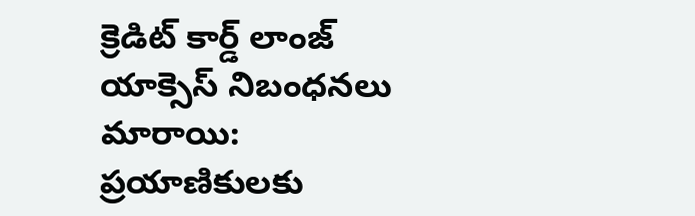క్రెడిట్ కార్డ్ లాంజ్ యాక్సెస్ నిబంధనలు మారాయి: ప్రయాణికులకు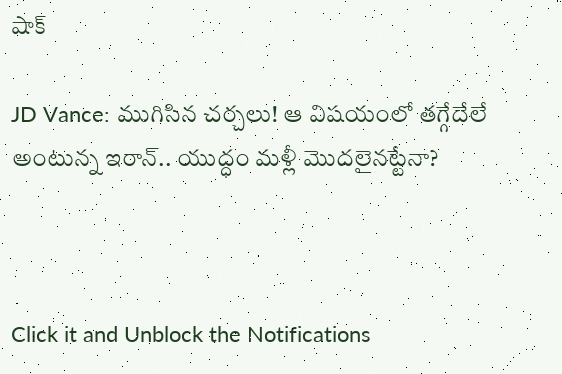షాక్

JD Vance: ముగిసిన చర్చలు! ఆ విషయంలో తగ్గేదేలే అంటున్న ఇరాన్.. యుద్ధం మళ్లీ మొదలైనట్టేనా?



Click it and Unblock the Notifications